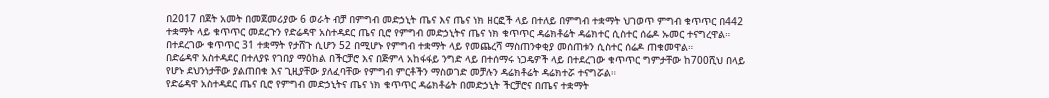በ2017 በጀት አመት በመጀመሪያው 6 ወራት ብቻ በምግብ መድኃኒት ጤና እና ጤና ነክ ዘርፎች ላይ በተለይ በምግብ ተቋማት ህገወጥ ምግብ ቁጥጥር በ442 ተቋማት ላይ ቁጥጥር መደረጉን የድሬዳዋ አስተዳደር ጤና ቢሮ የምግብ መድኃኒትና ጤና ነክ ቁጥጥር ዳሬክቶሬት ዳሬክተር ሲስተር ሰሬዶ ኡመር ተናግረዋል። በተደረገው ቁጥጥር 31 ተቋማት የታሸጉ ሲሆን 52 በሚሆኑ የምግብ ተቋማት ላይ የመጨረሻ ማስጠንቀቂያ መሰጠቱን ሲስተር ሰሬዶ ጠቁመዋል።
በድሬዳዋ አስተዳደር በተለያዩ የገበያ ማዕከል በችርቻሮ እና በጅምላ አከፋፋይ ንግድ ላይ በተሰማሩ ነጋዴዎች ላይ በተደረገው ቁጥጥር ግምታቸው ከ700ሺህ በላይ የሆኑ ደህንነታቸው ያልጠበቁ እና ጊዚያቸው ያለፈባቸው የምግብ ምርቶችን ማስወገድ መቻሉን ዳሬክቶሬት ዳሬክተሯ ተናግሯል።
የድሬዳዋ አስተዳደር ጤና ቢሮ የምግብ መድኃኒትና ጤና ነክ ቁጥጥር ዳሬክቶሬት በመድኃኒት ችርቻሮና በጤና ተቋማት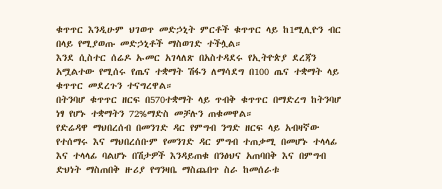ቁጥጥር እንዲሁም ህገወጥ መድኃኒት ምርቶች ቁጥጥር ላይ ከ1ሚሊዮን ብር በላይ የሚያወጡ መድኃኒቶች ማስወገድ ተችሏል።
እንደ ሲስተር ሰሬዶ ኡመር አገላለጽ በአስተዳደሩ የኢትዮጵያ ደረጃን አሟልተው የሚሰሩ የጤና ተቋማት ሽፋን ለማሳደግ በ100 ጤና ተቋማት ላይ ቁጥጥር መደረጉን ተናግረዋል።
በትንባሆ ቁጥጥር ዘርፍ በ570ተቋማት ላይ ጥብቅ ቁጥጥር በማድረግ ከትንባሆ ነፃ የሆኑ ተቋማትን 72%ማድስ መቻሉን ጠቁመዋል።
የድሬዳዋ ማህበረሰብ በመንገድ ዳር የምግብ ንግድ ዘርፍ ላይ አብዛኛው የተሰማሩ እና ማህበረሰቡም የመንገድ ዳር ምግብ ተጠቃሚ በመሆኑ ተላላፊ እና ተላላፊ ባልሆኑ በሽታዎች እንዳይጠቁ በንፅህና አጠባበቅ እና በምግብ ድህነት ማስጠበቅ ዙሪያ የግንዛቤ ማስጨበጥ ስራ ከመሰራቱ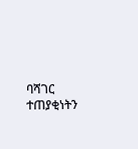ባሻገር ተጠያቂነትን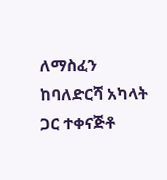ለማስፈን ከባለድርሻ አካላት ጋር ተቀናጅቶ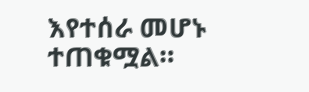እየተሰራ መሆኑ ተጠቁሟል።